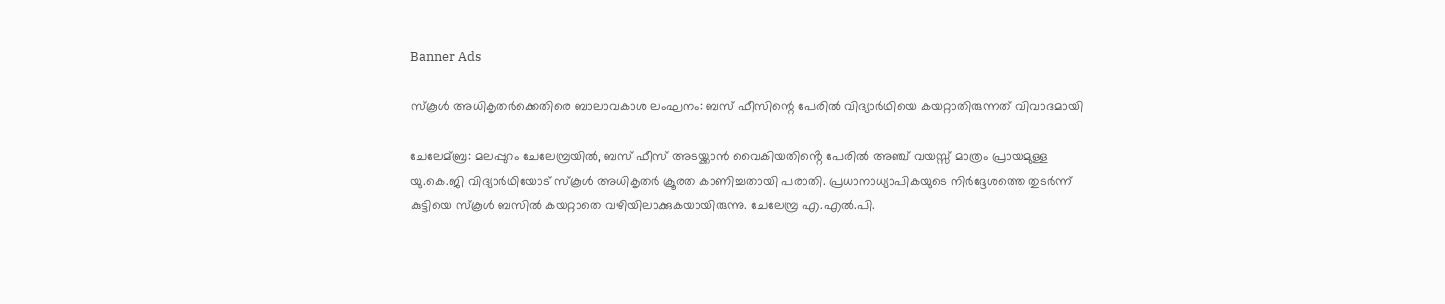Banner Ads

സ്കൂൾ അധികൃതർക്കെതിരെ ബാലാവകാശ ലംഘനം: ബസ് ഫീസിന്റെ പേരിൽ വിദ്യാർഥിയെ കയറ്റാതിരുന്നത് വിവാദമായി

ചേലേമ്ബ്ര: മലപ്പുറം ചേലേമ്പ്രയിൽ, ബസ് ഫീസ് അടയ്ക്കാൻ വൈകിയതിൻ്റെ പേരിൽ അഞ്ച് വയസ്സ് മാത്രം പ്രായമുള്ള യു.കെ.ജി വിദ്യാർഥിയോട് സ്കൂൾ അധികൃതർ ക്രൂരത കാണിച്ചതായി പരാതി. പ്രധാനാധ്യാപികയുടെ നിർദ്ദേശത്തെ തുടർന്ന് കുട്ടിയെ സ്കൂൾ ബസിൽ കയറ്റാതെ വഴിയിലാക്കുകയായിരുന്നു. ചേലേമ്പ്ര എ.എൽ.പി.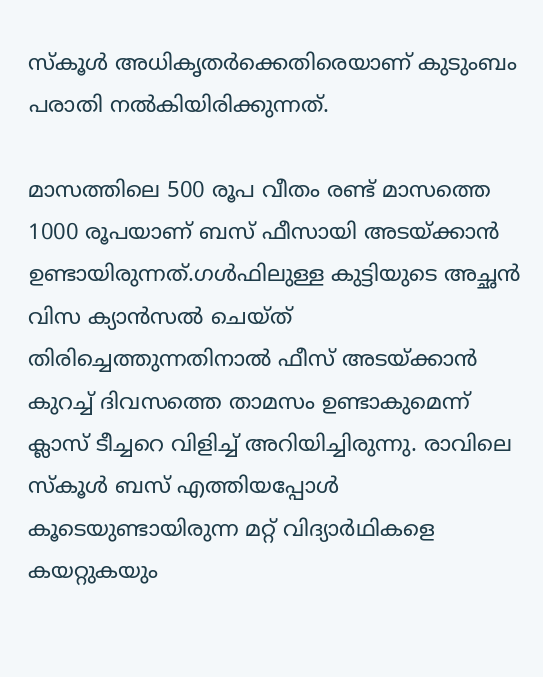സ്കൂൾ അധികൃതർക്കെതിരെയാണ് കുടുംബം പരാതി നൽകിയിരിക്കുന്നത്.

മാസത്തിലെ 500 രൂപ വീതം രണ്ട് മാസത്തെ 1000 രൂപയാണ് ബസ് ഫീസായി അടയ്ക്കാൻ ഉണ്ടായിരുന്നത്.ഗൾഫിലുള്ള കുട്ടിയുടെ അച്ഛൻ വിസ ക്യാൻസൽ ചെയ്ത് തിരിച്ചെത്തുന്നതിനാൽ ഫീസ് അടയ്ക്കാൻ കുറച്ച് ദിവസത്തെ താമസം ഉണ്ടാകുമെന്ന് ക്ലാസ് ടീച്ചറെ വിളിച്ച് അറിയിച്ചിരുന്നു. രാവിലെ സ്കൂൾ ബസ് എത്തിയപ്പോൾ കൂടെയുണ്ടായിരുന്ന മറ്റ് വിദ്യാർഥികളെ കയറ്റുകയും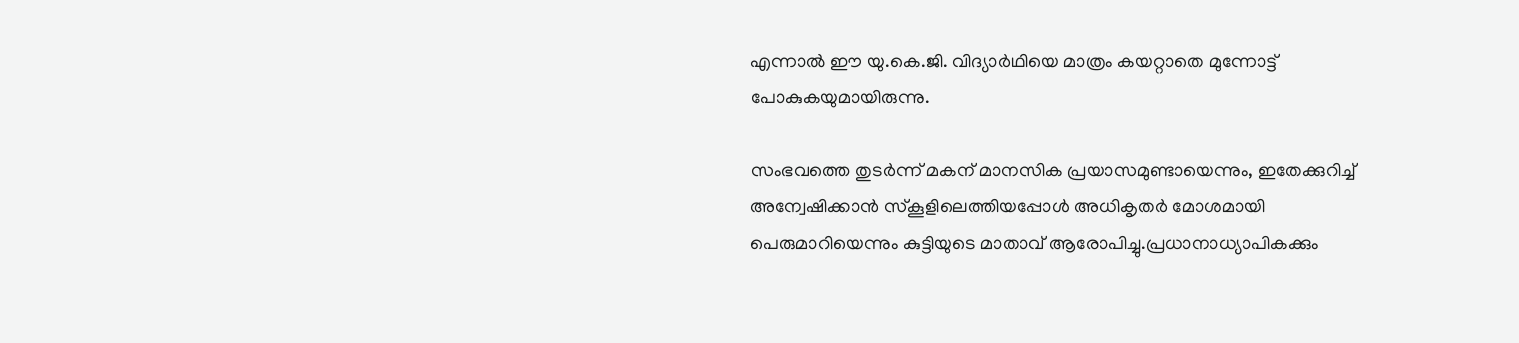എന്നാൽ ഈ യു.കെ.ജി. വിദ്യാർഥിയെ മാത്രം കയറ്റാതെ മുന്നോട്ട് പോകുകയുമായിരുന്നു.

സംഭവത്തെ തുടർന്ന് മകന് മാനസിക പ്രയാസമുണ്ടായെന്നും, ഇതേക്കുറിച്ച് അന്വേഷിക്കാൻ സ്കൂളിലെത്തിയപ്പോൾ അധികൃതർ മോശമായി പെരുമാറിയെന്നും കുട്ടിയുടെ മാതാവ് ആരോപിച്ചു.പ്രധാനാധ്യാപികക്കും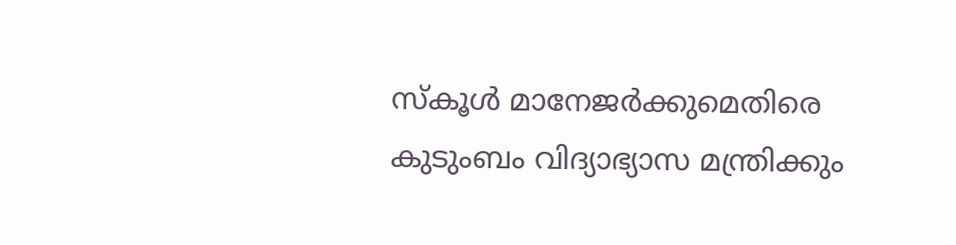സ്കൂൾ മാനേജർക്കുമെതിരെ കുടുംബം വിദ്യാഭ്യാസ മന്ത്രിക്കും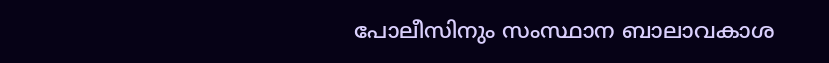പോലീസിനും സംസ്ഥാന ബാലാവകാശ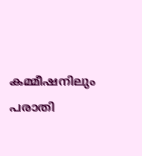കമ്മീഷനിലും പരാതി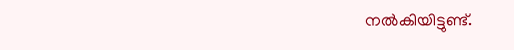നൽകിയിട്ടുണ്ട്.